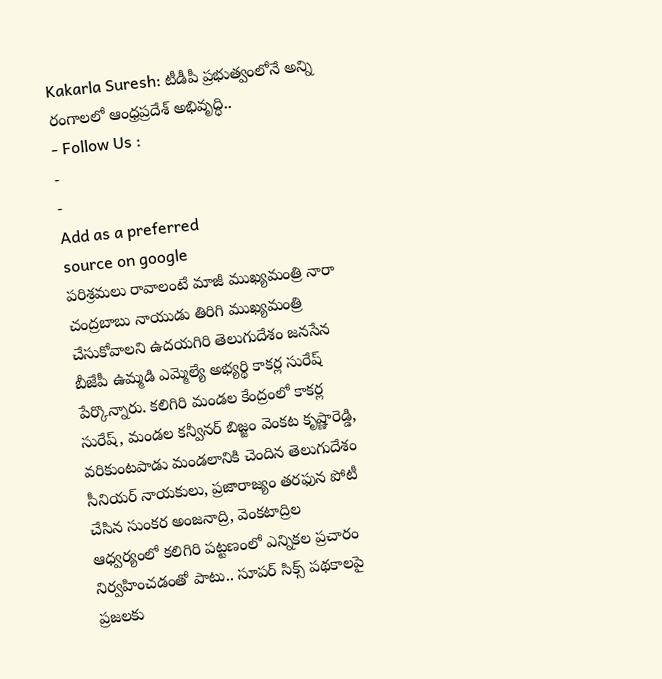Kakarla Suresh: టీడీపీ ప్రభుత్వంలోనే అన్ని రంగాలలో ఆంధ్రప్రదేశ్ అభివృద్ధి..
- Follow Us :
-
-
Add as a preferred
source on google
పరిశ్రమలు రావాలంటే మాజీ ముఖ్యమంత్రి నారా చంద్రబాబు నాయుడు తిరిగి ముఖ్యమంత్రి చేసుకోవాలని ఉదయగిరి తెలుగుదేశం జనసేన బీజేపీ ఉమ్మడి ఎమ్మెల్యే అభ్యర్థి కాకర్ల సురేష్ పేర్కొన్నారు. కలిగిరి మండల కేంద్రంలో కాకర్ల సురేష్, మండల కన్వీనర్ బిజ్జం వెంకట కృష్ణారెడ్డి, వరికుంటపాడు మండలానికి చెందిన తెలుగుదేశం సీనియర్ నాయకులు, ప్రజారాజ్యం తరఫున పోటీ చేసిన సుంకర అంజనాద్రి, వెంకటాద్రిల ఆధ్వర్యంలో కలిగిరి పట్టణంలో ఎన్నికల ప్రచారం నిర్వహించడంతో పాటు.. సూపర్ సిక్స్ పథకాలపై ప్రజలకు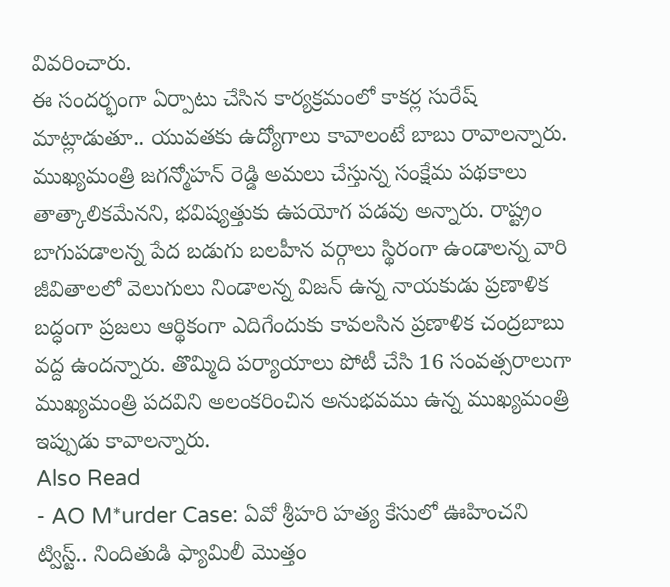వివరించారు.
ఈ సందర్భంగా ఏర్పాటు చేసిన కార్యక్రమంలో కాకర్ల సురేష్ మాట్లాడుతూ.. యువతకు ఉద్యోగాలు కావాలంటే బాబు రావాలన్నారు. ముఖ్యమంత్రి జగన్మోహన్ రెడ్డి అమలు చేస్తున్న సంక్షేమ పథకాలు తాత్కాలికమేనని, భవిష్యత్తుకు ఉపయోగ పడవు అన్నారు. రాష్ట్రం బాగుపడాలన్న పేద బడుగు బలహీన వర్గాలు స్థిరంగా ఉండాలన్న వారి జీవితాలలో వెలుగులు నిండాలన్న విజన్ ఉన్న నాయకుడు ప్రణాళిక బద్ధంగా ప్రజలు ఆర్థికంగా ఎదిగేందుకు కావలసిన ప్రణాళిక చంద్రబాబు వద్ద ఉందన్నారు. తొమ్మిది పర్యాయాలు పోటీ చేసి 16 సంవత్సరాలుగా ముఖ్యమంత్రి పదవిని అలంకరించిన అనుభవము ఉన్న ముఖ్యమంత్రి ఇప్పుడు కావాలన్నారు.
Also Read
- AO M*urder Case: ఏవో శ్రీహరి హత్య కేసులో ఊహించని ట్విస్ట్.. నిందితుడి ఫ్యామిలీ మొత్తం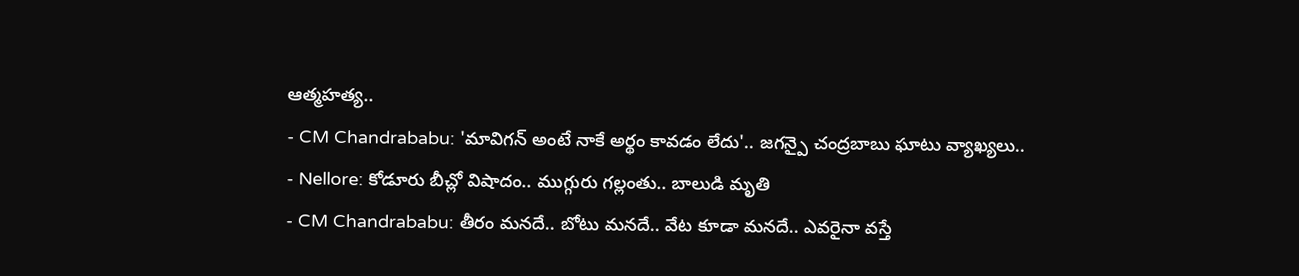ఆత్మహత్య..
- CM Chandrababu: 'మావిగన్ అంటే నాకే అర్థం కావడం లేదు'.. జగన్పై చంద్రబాబు ఘాటు వ్యాఖ్యలు..
- Nellore: కోడూరు బీచ్లో విషాదం.. ముగ్గురు గల్లంతు.. బాలుడి మృతి
- CM Chandrababu: తీరం మనదే.. బోటు మనదే.. వేట కూడా మనదే.. ఎవరైనా వస్తే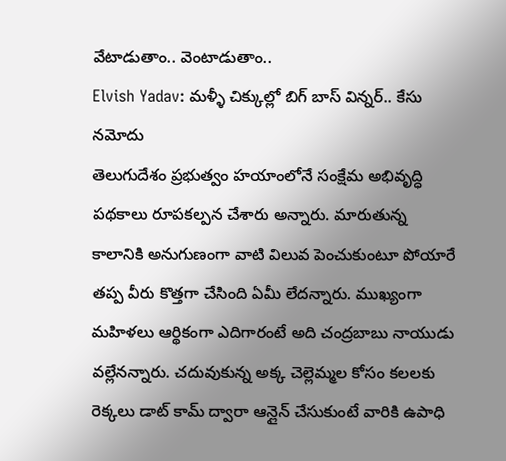వేటాడుతాం.. వెంటాడుతాం..
Elvish Yadav: మళ్ళీ చిక్కుల్లో బిగ్ బాస్ విన్నర్.. కేసు నమోదు
తెలుగుదేశం ప్రభుత్వం హయాంలోనే సంక్షేమ అభివృద్ధి పథకాలు రూపకల్పన చేశారు అన్నారు. మారుతున్న కాలానికి అనుగుణంగా వాటి విలువ పెంచుకుంటూ పోయారే తప్ప వీరు కొత్తగా చేసింది ఏమీ లేదన్నారు. ముఖ్యంగా మహిళలు ఆర్థికంగా ఎదిగారంటే అది చంద్రబాబు నాయుడు వల్లేనన్నారు. చదువుకున్న అక్క చెల్లెమ్మల కోసం కలలకు రెక్కలు డాట్ కామ్ ద్వారా ఆన్లైన్ చేసుకుంటే వారికి ఉపాధి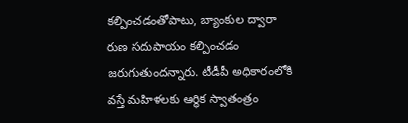కల్పించడంతోపాటు, బ్యాంకుల ద్వారా రుణ సదుపాయం కల్పించడం జరుగుతుందన్నారు. టీడీపీ అధికారంలోకి వస్తే మహిళలకు ఆర్థిక స్వాతంత్రం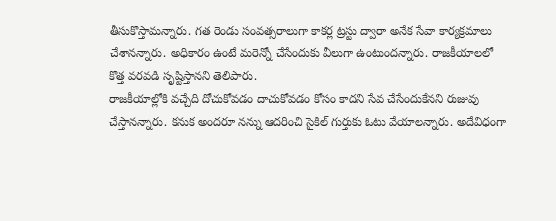తీసుకొస్తామన్నారు. గత రెండు సంవత్సరాలుగా కాకర్ల ట్రస్టు ద్వారా అనేక సేవా కార్యక్రమాలు చేశానన్నారు. అధికారం ఉంటే మరెన్నో చేసేందుకు వీలుగా ఉంటుందన్నారు. రాజకీయాలలో కొత్త వరవడి సృష్టిస్తానని తెలిపారు.
రాజకీయాల్లోకి వచ్చేది దోచుకోవడం దాచుకోవడం కోసం కాదని సేవ చేసేందుకేనని రుజువు చేస్తానన్నారు. కనుక అందరూ నన్ను ఆదరించి సైకిల్ గుర్తుకు ఓటు వేయాలన్నారు. అదేవిధంగా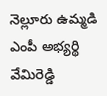నెల్లూరు ఉమ్మడి ఎంపీ అభ్యర్థి వేమిరెడ్డి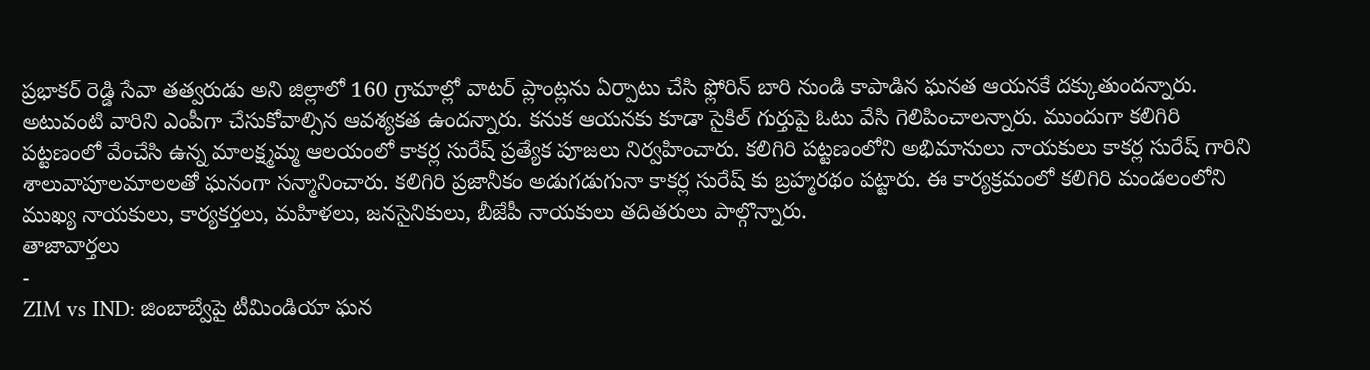ప్రభాకర్ రెడ్డి సేవా తత్వరుడు అని జిల్లాలో 160 గ్రామాల్లో వాటర్ ప్లాంట్లను ఏర్పాటు చేసి ఫ్లోరిన్ బారి నుండి కాపాడిన ఘనత ఆయనకే దక్కుతుందన్నారు. అటువంటి వారిని ఎంపీగా చేసుకోవాల్సిన ఆవశ్యకత ఉందన్నారు. కనుక ఆయనకు కూడా సైకిల్ గుర్తుపై ఓటు వేసి గెలిపించాలన్నారు. ముందుగా కలిగిరి పట్టణంలో వేంచేసి ఉన్న మాలక్ష్మమ్మ ఆలయంలో కాకర్ల సురేష్ ప్రత్యేక పూజలు నిర్వహించారు. కలిగిరి పట్టణంలోని అభిమానులు నాయకులు కాకర్ల సురేష్ గారిని శాలువాపూలమాలలతో ఘనంగా సన్మానించారు. కలిగిరి ప్రజానీకం అడుగడుగునా కాకర్ల సురేష్ కు బ్రహ్మరథం పట్టారు. ఈ కార్యక్రమంలో కలిగిరి మండలంలోని ముఖ్య నాయకులు, కార్యకర్తలు, మహిళలు, జనసైనికులు, బీజేపీ నాయకులు తదితరులు పాల్గొన్నారు.
తాజావార్తలు
-
ZIM vs IND: జింబాబ్వేపై టీమిండియా ఘన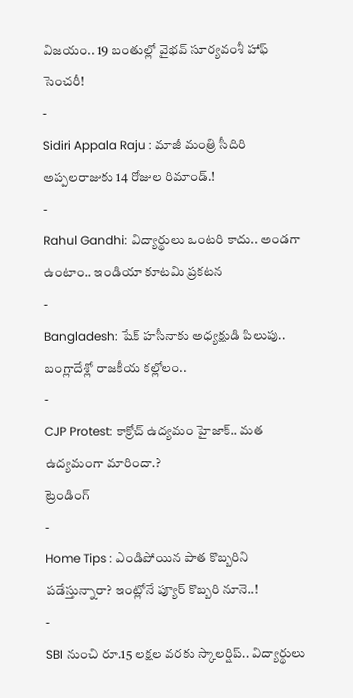విజయం.. 19 బంతుల్లో వైభవ్ సూర్యవంశీ హాఫ్ సెంచరీ!
-
Sidiri Appala Raju : మాజీ మంత్రి సీదిరి అప్పలరాజుకు 14 రోజుల రిమాండ్.!
-
Rahul Gandhi: విద్యార్థులు ఒంటరి కాదు.. అండగా ఉంటాం.. ఇండియా కూటమి ప్రకటన
-
Bangladesh: షేక్ హసీనాకు అధ్యక్షుడి పిలుపు.. బంగ్లాదేశ్లో రాజకీయ కల్లోలం..
-
CJP Protest: కాక్రోచ్ ఉద్యమం హైజాక్.. మత ఉద్యమంగా మారిందా.?
ట్రెండింగ్
-
Home Tips : ఎండిపోయిన పాత కొబ్బరిని పడేస్తున్నారా? ఇంట్లోనే ప్యూర్ కొబ్బరి నూనె..!
-
SBI నుంచి రూ.15 లక్షల వరకు స్కాలర్షిప్.. విద్యార్థులు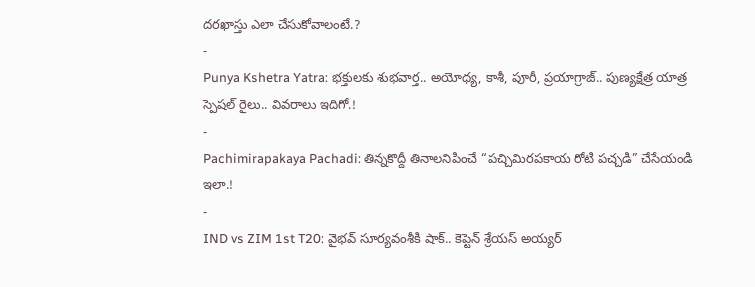దరఖాస్తు ఎలా చేసుకోవాలంటే.?
-
Punya Kshetra Yatra: భక్తులకు శుభవార్త.. అయోధ్య, కాశీ, పూరీ, ప్రయాగ్రాజ్.. పుణ్యక్షేత్ర యాత్ర స్పెషల్ రైలు.. వివరాలు ఇదిగో.!
-
Pachimirapakaya Pachadi: తిన్నకొద్దీ తినాలనిపించే “పచ్చిమిరపకాయ రోటి పచ్చడి” చేసేయండి ఇలా.!
-
IND vs ZIM 1st T20: వైభవ్ సూర్యవంశీకి షాక్.. కెప్టెన్ శ్రేయస్ అయ్యర్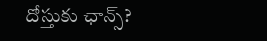దోస్తుకు ఛాన్స్?